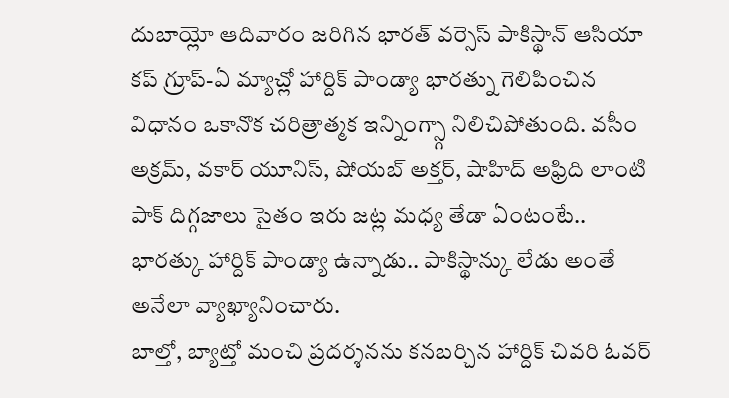దుబాయ్లో ఆదివారం జరిగిన భారత్ వర్సెస్ పాకిస్థాన్ ఆసియా కప్ గ్రూప్-ఏ మ్యాచ్లో హార్దిక్ పాండ్యా భారత్ను గెలిపించిన విధానం ఒకానొక చరిత్రాత్మక ఇన్నింగ్స్గా నిలిచిపోతుంది. వసీం అక్రమ్, వకార్ యూనిస్, షోయబ్ అక్తర్, షాహిద్ అఫ్రిది లాంటి పాక్ దిగ్గజాలు సైతం ఇరు జట్ల మధ్య తేడా ఏంటంటే.. భారత్కు హార్దిక్ పాండ్యా ఉన్నాడు.. పాకిస్థాన్కు లేడు అంతే అనేలా వ్యాఖ్యానించారు.
బాల్తో, బ్యాట్తో మంచి ప్రదర్శనను కనబర్చిన హార్దిక్ చివరి ఓవర్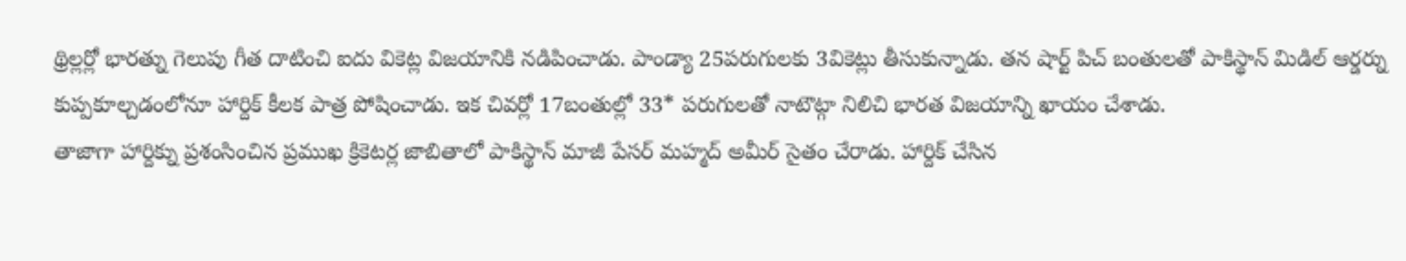థ్రిల్లర్లో భారత్ను గెలుపు గీత దాటించి ఐదు వికెట్ల విజయానికి నడిపించాడు. పాండ్యా 25పరుగులకు 3వికెట్లు తీసుకున్నాడు. తన షార్ట్ పిచ్ బంతులతో పాకిస్థాన్ మిడిల్ ఆర్డర్ను కుప్పకూల్చడంలోనూ హార్దిక్ కీలక పాత్ర పోషించాడు. ఇక చివర్లో 17బంతుల్లో 33* పరుగులతో నాటౌట్గా నిలిచి భారత విజయాన్ని ఖాయం చేశాడు.
తాజాగా హార్దిక్ను ప్రశంసించిన ప్రముఖ క్రికెటర్ల జాబితాలో పాకిస్థాన్ మాజీ పేసర్ మహ్మద్ అమీర్ సైతం చేరాడు. హార్దిక్ చేసిన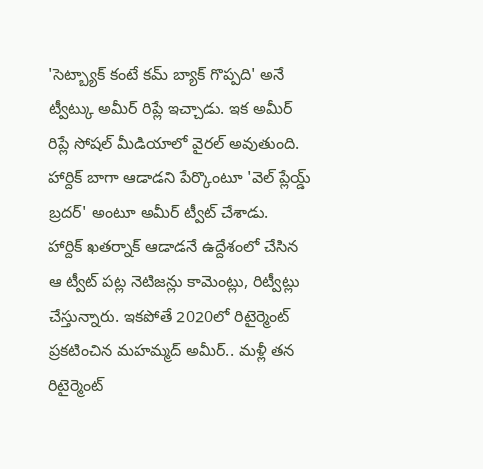'సెట్బ్యాక్ కంటే కమ్ బ్యాక్ గొప్పది' అనే ట్వీట్కు అమీర్ రిప్లే ఇచ్చాడు. ఇక అమీర్ రిప్లే సోషల్ మీడియాలో వైరల్ అవుతుంది. హార్దిక్ బాగా ఆడాడని పేర్కొంటూ 'వెల్ ప్లేయ్డ్ బ్రదర్' అంటూ అమీర్ ట్వీట్ చేశాడు.
హార్దిక్ ఖతర్నాక్ ఆడాడనే ఉద్దేశంలో చేసిన ఆ ట్వీట్ పట్ల నెటిజన్లు కామెంట్లు, రిట్వీట్లు చేస్తున్నారు. ఇకపోతే 2020లో రిటైర్మెంట్ ప్రకటించిన మహమ్మద్ అమీర్.. మళ్లీ తన రిటైర్మెంట్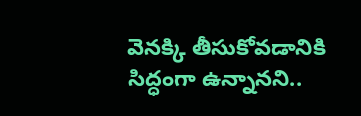వెనక్కి తీసుకోవడానికి సిద్ధంగా ఉన్నానని..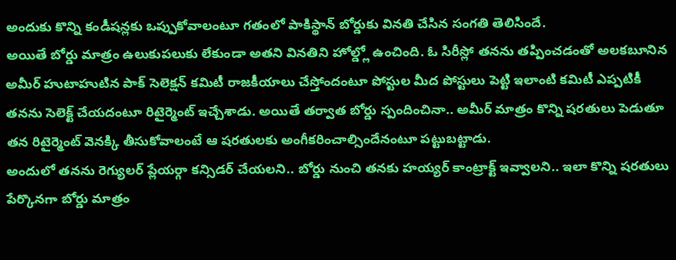అందుకు కొన్ని కండీషన్లకు ఒప్పుకోవాలంటూ గతంలో పాకిస్థాన్ బోర్డుకు వినతి చేసిన సంగతి తెలిసిందే.
అయితే బోర్డు మాత్రం ఉలుకుపలుకు లేకుండా అతని వినతిని హోల్డ్లో ఉంచింది. ఓ సిరీస్లో తనను తప్పించడంతో అలకబూనిన అమీర్ హుటాహుటిన పాక్ సెలెక్షన్ కమిటీ రాజకీయాలు చేస్తోందంటూ పోస్టుల మీద పోస్టులు పెట్టి ఇలాంటి కమిటీ ఎప్పటికీ తనను సెలెక్ట్ చేయదంటూ రిటైర్మెంట్ ఇచ్చేశాడు. అయితే తర్వాత బోర్డు స్పందించినా.. అమీర్ మాత్రం కొన్ని షరతులు పెడుతూ తన రిటైర్మెంట్ వెనక్కి తీసుకోవాలంటే ఆ షరతులకు అంగీకరించాల్సిందేనంటూ పట్టుబట్టాడు.
అందులో తనను రెగ్యులర్ ప్లేయర్గా కన్సిడర్ చేయలని.. బోర్డు నుంచి తనకు హయ్యర్ కాంట్రాక్ట్ ఇవ్వాలని.. ఇలా కొన్ని షరతులు పేర్కొనగా బోర్డు మాత్రం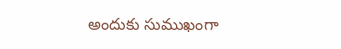అందుకు సుముఖంగా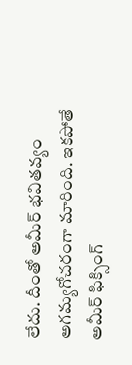లేదు. దీంతో అమీర్ భవితవ్యం అగమ్యగోచరంగా మారింది. ఇకపోతే అమీర్ ఫిక్సింగ్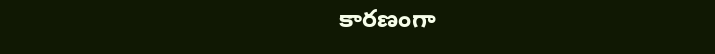కారణంగా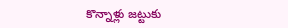కొన్నాళ్లు జట్టుకు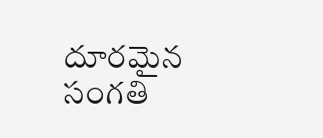దూరమైన సంగతి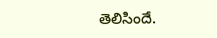తెలిసిందే.